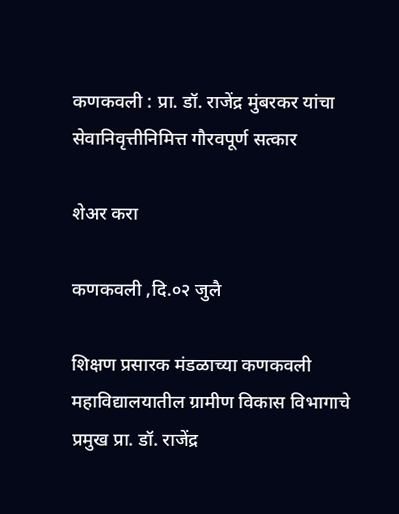कणकवली : प्रा. डॉ. राजेंद्र मुंबरकर यांचा सेवानिवृत्तीनिमित्त गौरवपूर्ण सत्कार

शेअर करा

कणकवली ,दि.०२ जुलै

शिक्षण प्रसारक मंडळाच्या कणकवली महाविद्यालयातील ग्रामीण विकास विभागाचे प्रमुख प्रा. डॉ. राजेंद्र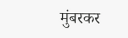मुंबरकर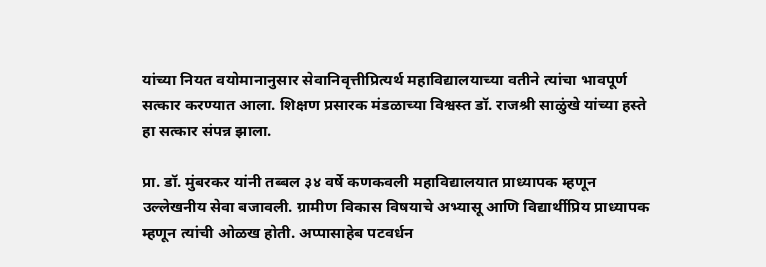यांच्या नियत वयोमानानुसार सेवानिवृत्तीप्रित्यर्थ महाविद्यालयाच्या वतीने त्यांचा भावपूर्ण सत्कार करण्यात आला. शिक्षण प्रसारक मंडळाच्या विश्वस्त डॉ. राजश्री साळुंखे यांच्या हस्ते हा सत्कार संपन्न झाला.

प्रा. डॉ. मुंबरकर यांनी तब्बल ३४ वर्षे कणकवली महाविद्यालयात प्राध्यापक म्हणून उल्लेखनीय सेवा बजावली. ग्रामीण विकास विषयाचे अभ्यासू आणि विद्यार्थीप्रिय प्राध्यापक म्हणून त्यांची ओळख होती. अप्पासाहेब पटवर्धन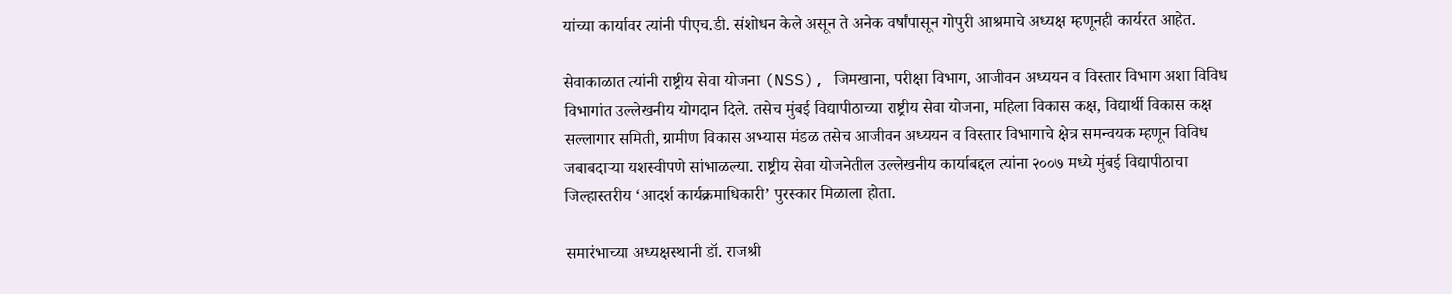यांच्या कार्यावर त्यांनी पीएच.डी. संशोधन केले असून ते अनेक वर्षांपासून गोपुरी आश्रमाचे अध्यक्ष म्हणूनही कार्यरत आहेत.

सेवाकाळात त्यांनी राष्ट्रीय सेवा योजना (NSS), जिमखाना, परीक्षा विभाग, आजीवन अध्ययन व विस्तार विभाग अशा विविध विभागांत उल्लेखनीय योगदान दिले. तसेच मुंबई विद्यापीठाच्या राष्ट्रीय सेवा योजना, महिला विकास कक्ष, विद्यार्थी विकास कक्ष सल्लागार समिती, ग्रामीण विकास अभ्यास मंडळ तसेच आजीवन अध्ययन व विस्तार विभागाचे क्षेत्र समन्वयक म्हणून विविध जबाबदाऱ्या यशस्वीपणे सांभाळल्या. राष्ट्रीय सेवा योजनेतील उल्लेखनीय कार्याबद्दल त्यांना २००७ मध्ये मुंबई विद्यापीठाचा जिल्हास्तरीय ‘आदर्श कार्यक्रमाधिकारी’ पुरस्कार मिळाला होता.

समारंभाच्या अध्यक्षस्थानी डॉ. राजश्री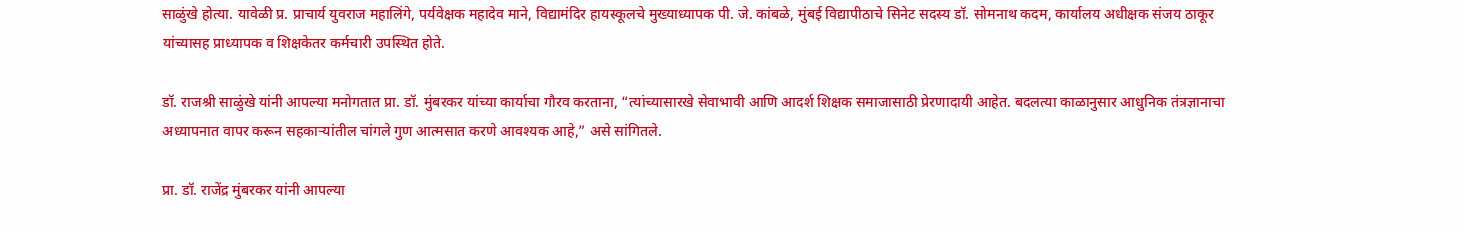साळुंखे होत्या. यावेळी प्र. प्राचार्य युवराज महालिंगे, पर्यवेक्षक महादेव माने, विद्यामंदिर हायस्कूलचे मुख्याध्यापक पी. जे. कांबळे, मुंबई विद्यापीठाचे सिनेट सदस्य डॉ. सोमनाथ कदम, कार्यालय अधीक्षक संजय ठाकूर यांच्यासह प्राध्यापक व शिक्षकेतर कर्मचारी उपस्थित होते.

डॉ. राजश्री साळुंखे यांनी आपल्या मनोगतात प्रा. डॉ. मुंबरकर यांच्या कार्याचा गौरव करताना, “त्यांच्यासारखे सेवाभावी आणि आदर्श शिक्षक समाजासाठी प्रेरणादायी आहेत. बदलत्या काळानुसार आधुनिक तंत्रज्ञानाचा अध्यापनात वापर करून सहकाऱ्यांतील चांगले गुण आत्मसात करणे आवश्यक आहे,” असे सांगितले.

प्रा. डॉ. राजेंद्र मुंबरकर यांनी आपल्या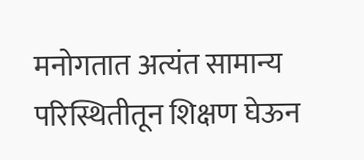मनोगतात अत्यंत सामान्य परिस्थितीतून शिक्षण घेऊन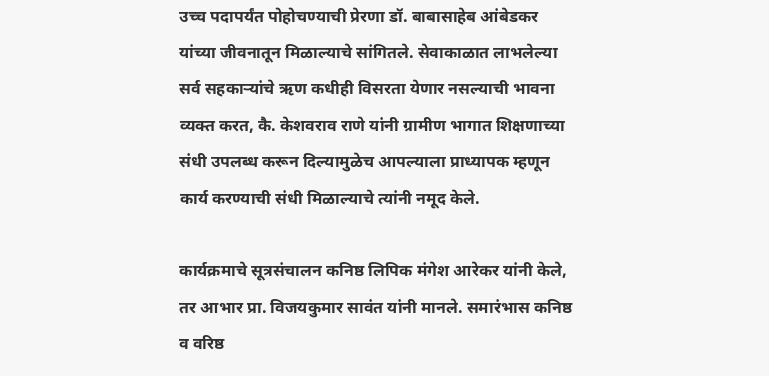उच्च पदापर्यंत पोहोचण्याची प्रेरणा डॉ. बाबासाहेब आंबेडकर यांच्या जीवनातून मिळाल्याचे सांगितले. सेवाकाळात लाभलेल्या सर्व सहकाऱ्यांचे ऋण कधीही विसरता येणार नसल्याची भावना व्यक्त करत, कै. केशवराव राणे यांनी ग्रामीण भागात शिक्षणाच्या संधी उपलब्ध करून दिल्यामुळेच आपल्याला प्राध्यापक म्हणून कार्य करण्याची संधी मिळाल्याचे त्यांनी नमूद केले.

कार्यक्रमाचे सूत्रसंचालन कनिष्ठ लिपिक मंगेश आरेकर यांनी केले, तर आभार प्रा. विजयकुमार सावंत यांनी मानले. समारंभास कनिष्ठ व वरिष्ठ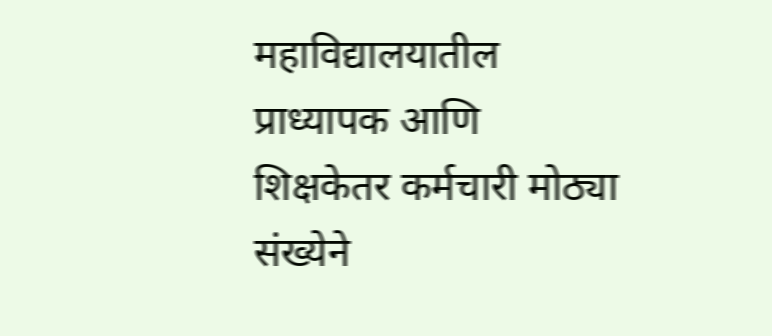महाविद्यालयातील प्राध्यापक आणि शिक्षकेतर कर्मचारी मोठ्या संख्येने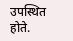उपस्थित होते.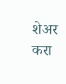शेअर करा